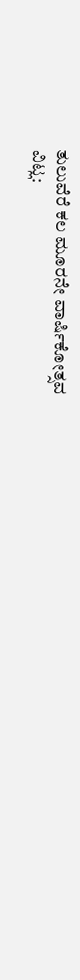ತುಲುವೆರೆ ಕಲ ಮೂರನೇ ವಾರ್ಷಿಕೋತ್ಸವ
ವಿಟ್ಲ: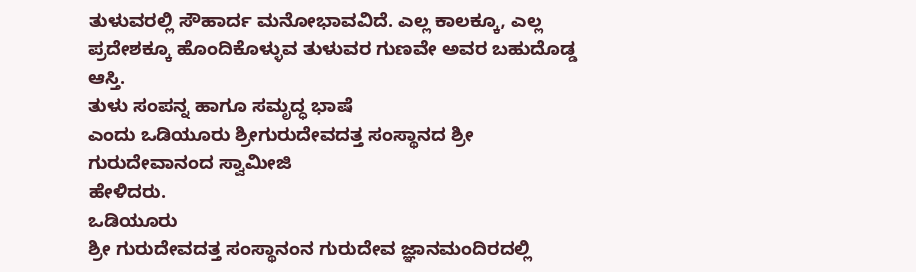ತುಳುವರಲ್ಲಿ ಸೌಹಾರ್ದ ಮನೋಭಾವವಿದೆ. ಎಲ್ಲ ಕಾಲಕ್ಕೂ, ಎಲ್ಲ
ಪ್ರದೇಶಕ್ಕೂ ಹೊಂದಿಕೊಳ್ಳುವ ತುಳುವರ ಗುಣವೇ ಅವರ ಬಹುದೊಡ್ಡ ಆಸ್ತಿ.
ತುಳು ಸಂಪನ್ನ ಹಾಗೂ ಸಮೃದ್ಧ ಭಾಷೆ
ಎಂದು ಒಡಿಯೂರು ಶ್ರೀಗುರುದೇವದತ್ತ ಸಂಸ್ಥಾನದ ಶ್ರೀ ಗುರುದೇವಾನಂದ ಸ್ವಾಮೀಜಿ
ಹೇಳಿದರು.
ಒಡಿಯೂರು
ಶ್ರೀ ಗುರುದೇವದತ್ತ ಸಂಸ್ಥಾನಂನ ಗುರುದೇವ ಜ್ಞಾನಮಂದಿರದಲ್ಲಿ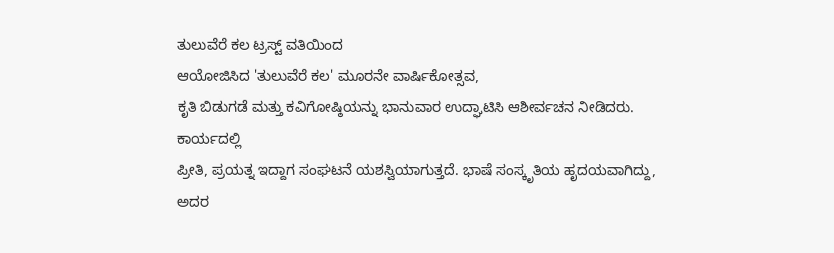ತುಲುವೆರೆ ಕಲ ಟ್ರಸ್ಟ್ ವತಿಯಿಂದ
ಆಯೋಜಿಸಿದ 'ತುಲುವೆರೆ ಕಲ' ಮೂರನೇ ವಾರ್ಷಿಕೋತ್ಸವ,
ಕೃತಿ ಬಿಡುಗಡೆ ಮತ್ತು ಕವಿಗೋಷ್ಠಿಯನ್ನು ಭಾನುವಾರ ಉದ್ಘಾಟಿಸಿ ಆಶೀರ್ವಚನ ನೀಡಿದರು.
ಕಾರ್ಯದಲ್ಲಿ
ಪ್ರೀತಿ, ಪ್ರಯತ್ನ ಇದ್ದಾಗ ಸಂಘಟನೆ ಯಶಸ್ವಿಯಾಗುತ್ತದೆ. ಭಾಷೆ ಸಂಸ್ಕೃತಿಯ ಹೃದಯವಾಗಿದ್ದು,
ಅದರ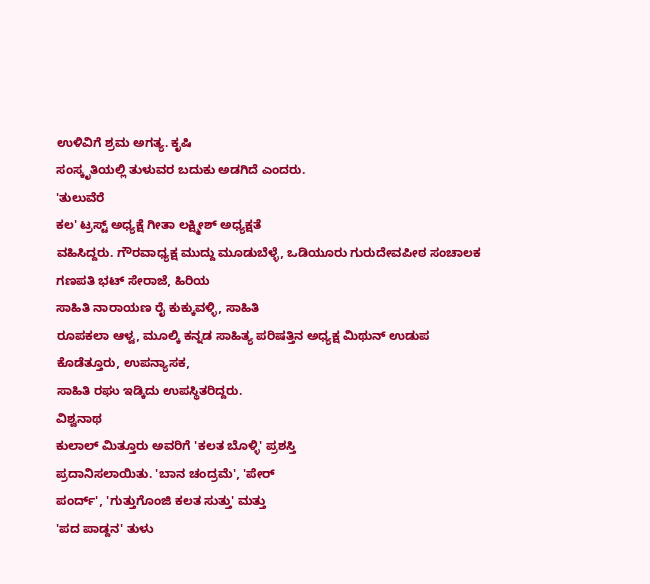ಉಳಿವಿಗೆ ಶ್ರಮ ಅಗತ್ಯ. ಕೃಷಿ
ಸಂಸ್ಕೃತಿಯಲ್ಲಿ ತುಳುವರ ಬದುಕು ಅಡಗಿದೆ ಎಂದರು.
'ತುಲುವೆರೆ
ಕಲ' ಟ್ರಸ್ಟ್ ಅಧ್ಯಕ್ಷೆ ಗೀತಾ ಲಕ್ಷ್ಮೀಶ್ ಅಧ್ಯಕ್ಷತೆ
ವಹಿಸಿದ್ದರು. ಗೌರವಾಧ್ಯಕ್ಷ ಮುದ್ದು ಮೂಡುಬೆಳ್ಳೆ, ಒಡಿಯೂರು ಗುರುದೇವಪೀಠ ಸಂಚಾಲಕ ಗಣಪತಿ ಭಟ್ ಸೇರಾಜೆ, ಹಿರಿಯ
ಸಾಹಿತಿ ನಾರಾಯಣ ರೈ ಕುಕ್ಕುವಳ್ಳಿ, ಸಾಹಿತಿ
ರೂಪಕಲಾ ಆಳ್ವ, ಮೂಲ್ಕಿ ಕನ್ನಡ ಸಾಹಿತ್ಯ ಪರಿಷತ್ತಿನ ಅಧ್ಯಕ್ಷ ಮಿಥುನ್ ಉಡುಪ ಕೊಡೆತ್ತೂರು, ಉಪನ್ಯಾಸಕ,
ಸಾಹಿತಿ ರಘು ಇಡ್ಕಿದು ಉಪಸ್ಥಿತರಿದ್ದರು.
ವಿಶ್ವನಾಥ
ಕುಲಾಲ್ ಮಿತ್ತೂರು ಅವರಿಗೆ 'ಕಲತ ಬೊಳ್ಳಿ' ಪ್ರಶಸ್ತಿ
ಪ್ರದಾನಿಸಲಾಯಿತು. 'ಬಾನ ಚಂದ್ರಮೆ', 'ಪೇರ್
ಪಂರ್ದ್', 'ಗುತ್ತುಗೊಂಜಿ ಕಲತ ಸುತ್ತು' ಮತ್ತು
'ಪದ ಪಾಡ್ದನ' ತುಳು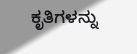ಕೃತಿಗಳನ್ನು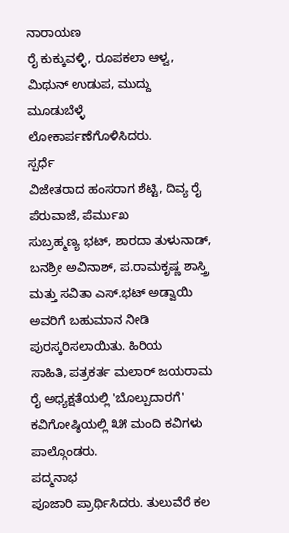ನಾರಾಯಣ
ರೈ ಕುಕ್ಕುವಳ್ಳಿ, ರೂಪಕಲಾ ಆಳ್ವ, ಮಿಥುನ್ ಉಡುಪ, ಮುದ್ದು ಮೂಡುಬೆಳ್ಳೆ ಲೋಕಾರ್ಪಣೆಗೊಳಿಸಿದರು.
ಸ್ಪರ್ಧೆ
ವಿಜೇತರಾದ ಹಂಸರಾಗ ಶೆಟ್ಟಿ, ದಿವ್ಯ ರೈ ಪೆರುವಾಜೆ, ಪೆರ್ಮುಖ
ಸುಬ್ರಹ್ಮಣ್ಯ ಭಟ್, ಶಾರದಾ ತುಳುನಾಡ್,
ಬನಶ್ರೀ ಅವಿನಾಶ್, ಪ.ರಾಮಕೃಷ್ಣ ಶಾಸ್ತ್ರಿ
ಮತ್ತು ಸವಿತಾ ಎಸ್.ಭಟ್ ಅಡ್ವಾಯಿ
ಅವರಿಗೆ ಬಹುಮಾನ ನೀಡಿ ಪುರಸ್ಕರಿಸಲಾಯಿತು. ಹಿರಿಯ
ಸಾಹಿತಿ, ಪತ್ರಕರ್ತ ಮಲಾರ್ ಜಯರಾಮ ರೈ ಅಧ್ಯಕ್ಷತೆಯಲ್ಲಿ 'ಬೊಲ್ಪುದಾರಗೆ'
ಕವಿಗೋಷ್ಠಿಯಲ್ಲಿ ೩೫ ಮಂದಿ ಕವಿಗಳು
ಪಾಲ್ಗೊಂಡರು.
ಪದ್ಮನಾಭ
ಪೂಜಾರಿ ಪ್ರಾರ್ಥಿಸಿದರು. ತುಲುವೆರೆ ಕಲ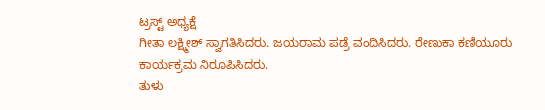ಟ್ರಸ್ಟ್ ಅಧ್ಯಕ್ಷೆ
ಗೀತಾ ಲಕ್ಷ್ಮೀಶ್ ಸ್ವಾಗತಿಸಿದರು. ಜಯರಾಮ ಪಡ್ರೆ ವಂದಿಸಿದರು. ರೇಣುಕಾ ಕಣಿಯೂರು ಕಾರ್ಯಕ್ರಮ ನಿರೂಪಿಸಿದರು.
ತುಳು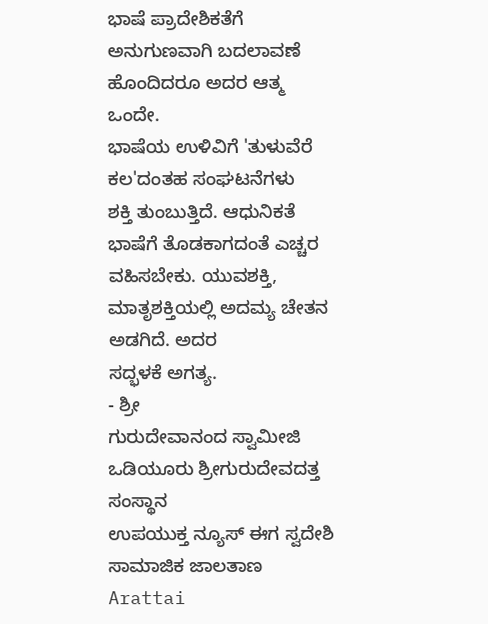ಭಾಷೆ ಪ್ರಾದೇಶಿಕತೆಗೆ ಅನುಗುಣವಾಗಿ ಬದಲಾವಣೆ ಹೊಂದಿದರೂ ಅದರ ಆತ್ಮ ಒಂದೇ.
ಭಾಷೆಯ ಉಳಿವಿಗೆ 'ತುಳುವೆರೆ ಕಲ'ದಂತಹ ಸಂಘಟನೆಗಳು
ಶಕ್ತಿ ತುಂಬುತ್ತಿದೆ. ಆಧುನಿಕತೆ ಭಾಷೆಗೆ ತೊಡಕಾಗದಂತೆ ಎಚ್ಚರ ವಹಿಸಬೇಕು. ಯುವಶಕ್ತಿ, ಮಾತೃಶಕ್ತಿಯಲ್ಲಿ ಅದಮ್ಯ ಚೇತನ ಅಡಗಿದೆ. ಅದರ
ಸದ್ಭಳಕೆ ಅಗತ್ಯ.
- ಶ್ರೀ
ಗುರುದೇವಾನಂದ ಸ್ವಾಮೀಜಿ
ಒಡಿಯೂರು ಶ್ರೀಗುರುದೇವದತ್ತ ಸಂಸ್ಥಾನ
ಉಪಯುಕ್ತ ನ್ಯೂಸ್ ಈಗ ಸ್ವದೇಶಿ ಸಾಮಾಜಿಕ ಜಾಲತಾಣ Arattai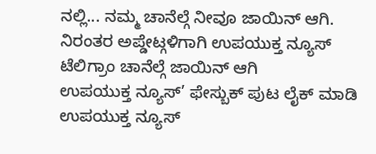ನಲ್ಲಿ... ನಮ್ಮ ಚಾನೆಲ್ಗೆ ನೀವೂ ಜಾಯಿನ್ ಆಗಿ.
ನಿರಂತರ ಅಪ್ಡೇಟ್ಗಳಿಗಾಗಿ ಉಪಯುಕ್ತ ನ್ಯೂಸ್ ಟೆಲಿಗ್ರಾಂ ಚಾನೆಲ್ಗೆ ಜಾಯಿನ್ ಆಗಿ
ಉಪಯುಕ್ತ ನ್ಯೂಸ್’ ಫೇಸ್ಬುಕ್ ಪುಟ ಲೈಕ್ ಮಾಡಿ
ಉಪಯುಕ್ತ ನ್ಯೂಸ್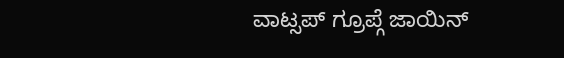ವಾಟ್ಸಪ್ ಗ್ರೂಪ್ಗೆ ಜಾಯಿನ್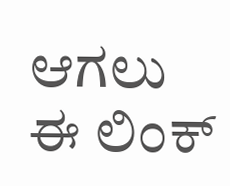ಆಗಲು ಈ ಲಿಂಕ್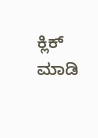ಕ್ಲಿಕ್ ಮಾಡಿ